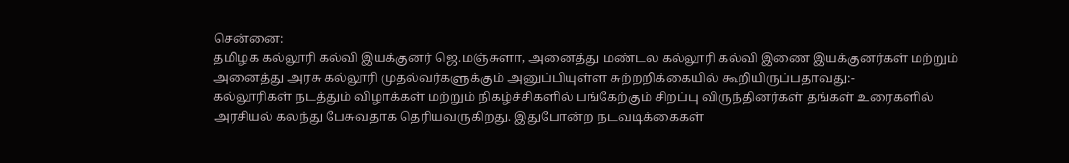சென்னை:
தமிழக கல்லூரி கல்வி இயக்குனர் ஜெ.மஞ்சுளா, அனைத்து மண்டல கல்லூரி கல்வி இணை இயக்குனர்கள் மற்றும் அனைத்து அரசு கல்லூரி முதல்வர்களுக்கும் அனுப்பியுள்ள சுற்றறிக்கையில் கூறியிருப்பதாவது:-
கல்லூரிகள் நடத்தும் விழாக்கள் மற்றும் நிகழ்ச்சிகளில் பங்கேற்கும் சிறப்பு விருந்தினர்கள் தங்கள் உரைகளில் அரசியல் கலந்து பேசுவதாக தெரியவருகிறது. இதுபோன்ற நடவடிக்கைகள்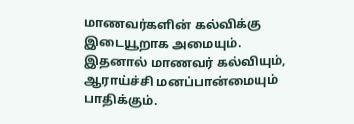மாணவர்களின் கல்விக்கு இடையூறாக அமையும். இதனால் மாணவர் கல்வியும், ஆராய்ச்சி மனப்பான்மையும் பாதிக்கும்.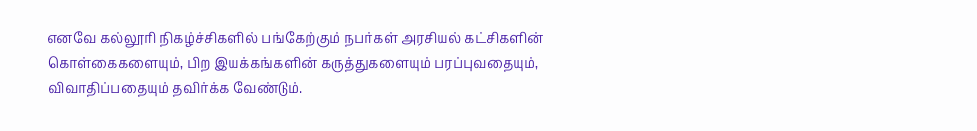எனவே கல்லூரி நிகழ்ச்சிகளில் பங்கேற்கும் நபர்கள் அரசியல் கட்சிகளின் கொள்கைகளையும், பிற இயக்கங்களின் கருத்துகளையும் பரப்புவதையும், விவாதிப்பதையும் தவிர்க்க வேண்டும்.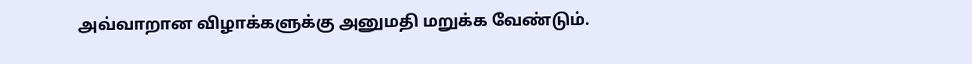அவ்வாறான விழாக்களுக்கு அனுமதி மறுக்க வேண்டும்.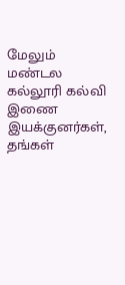மேலும் மண்டல கல்லூரி கல்வி இணை இயக்குனர்கள், தங்கள்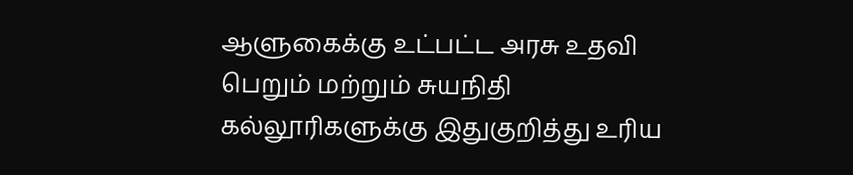ஆளுகைக்கு உட்பட்ட அரசு உதவி பெறும் மற்றும் சுயநிதி கல்லூரிகளுக்கு இதுகுறித்து உரிய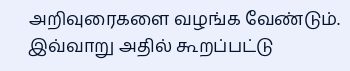அறிவுரைகளை வழங்க வேண்டும்.
இவ்வாறு அதில் கூறப்பட்டு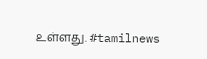உள்ளது. #tamilnews